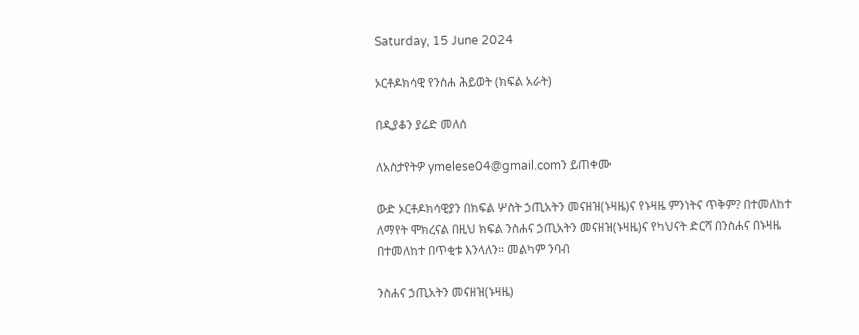Saturday, 15 June 2024

ኦርቶዶክሳዊ የንስሐ ሕይወት (ክፍል አራት)

በዲያቆን ያሬድ መለሰ

ለአስታየትዎ ymelese04@gmail.comን ይጠቀሙ

ውድ ኦርቶዶክሳዊያን በክፍል ሦስት ኃጢአትን መናዘዝ(ኑዛዜ)ና የኑዛዜ ምንነትና ጥቅም? በተመለከተ ለማየት ሞክረናል በዚህ ክፍል ንስሐና ኃጢአትን መናዘዝ(ኑዛዜ)ና የካህናት ድርሻ በንስሐና በኑዛዜ በተመለከተ በጥቂቱ እንላለን፡፡ መልካም ንባብ

ንስሐና ኃጢአትን መናዘዝ(ኑዛዜ)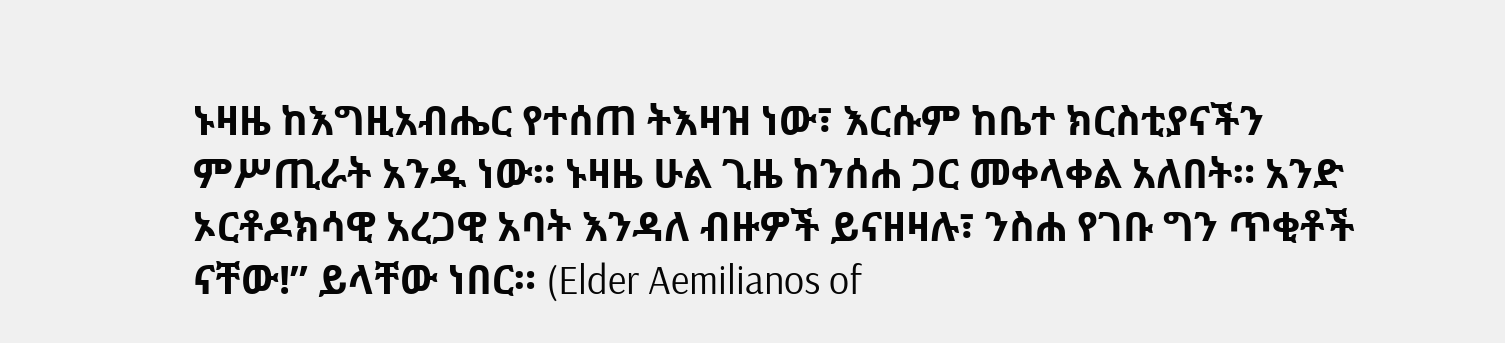ኑዛዜ ከእግዚአብሔር የተሰጠ ትእዛዝ ነው፣ እርሱም ከቤተ ክርስቲያናችን ምሥጢራት አንዱ ነው። ኑዛዜ ሁል ጊዜ ከንሰሐ ጋር መቀላቀል አለበት። አንድ ኦርቶዶክሳዊ አረጋዊ አባት እንዳለ ብዙዎች ይናዘዛሉ፣ ንስሐ የገቡ ግን ጥቂቶች ናቸው!” ይላቸው ነበር። (Elder Aemilianos of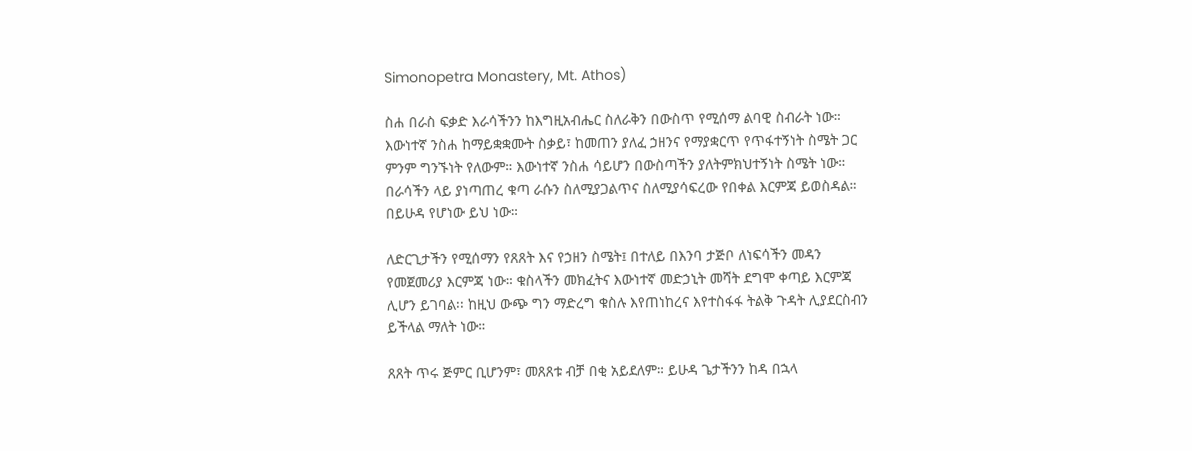Simonopetra Monastery, Mt. Athos)

ስሐ በራስ ፍቃድ እራሳችንን ከእግዚአብሔር ስለራቅን በውስጥ የሚሰማ ልባዊ ስብራት ነው። እውነተኛ ንስሐ ከማይቋቋሙት ስቃይ፣ ከመጠን ያለፈ ኃዘንና የማያቋርጥ የጥፋተኝነት ስሜት ጋር ምንም ግንኙነት የለውም። እውነተኛ ንስሐ ሳይሆን በውስጣችን ያለትምክህተኝነት ስሜት ነው። በራሳችን ላይ ያነጣጠረ ቁጣ ራሱን ስለሚያጋልጥና ስለሚያሳፍረው የበቀል እርምጃ ይወስዳል። በይሁዳ የሆነው ይህ ነው።

ለድርጊታችን የሚሰማን የጸጸት እና የኃዘን ስሜት፤ በተለይ በእንባ ታጅቦ ለነፍሳችን መዳን የመጀመሪያ እርምጃ ነው። ቁስላችን መክፈትና እውነተኛ መድኃኒት መሻት ደግሞ ቀጣይ እርምጃ ሊሆን ይገባል፡፡ ከዚህ ውጭ ግን ማድረግ ቁስሉ እየጠነከረና እየተስፋፋ ትልቅ ጉዳት ሊያደርስብን ይችላል ማለት ነው።

ጸጸት ጥሩ ጅምር ቢሆንም፣ መጸጸቱ ብቻ በቂ አይደለም። ይሁዳ ጌታችንን ከዳ በኋላ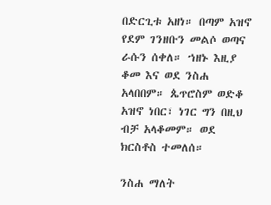በድርጊቱ አዘነ። በጣም አዝኖ የደም ገንዘቡን መልሶ ወጣና ራሱን ሰቀለ። ኀዘኑ እዚያ ቆመ እና ወደ ንስሐ አላበበም። ጴጥሮስም ወድቆ አዝኖ ነበር፣ ነገር ግን በዚህ ብቻ አላቆመም። ወደ ክርስቶስ ተመለሰ።

ንስሐ ማለት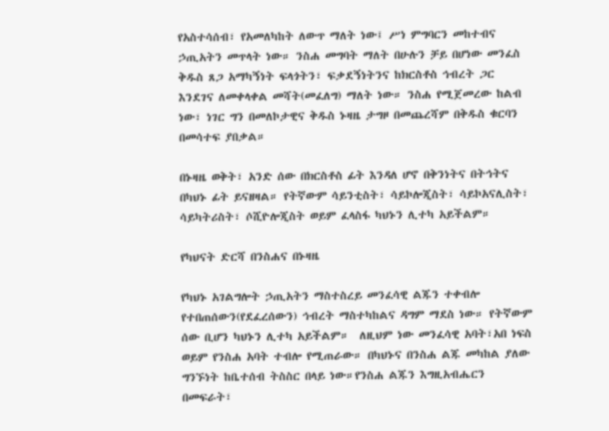የአስተሳሰብ፣ የአመለካከት ለውጥ ማለት ነው፤ ሥነ ምግባርን መከተብና ኃጢአትን መጥላት ነው። ንስሐ መግባት ማለት በሁሉን ቻይ በሆነው መንፈስ ቅዱስ ጸጋ አማካኝነት ፍላጎትን፣ ፍቃደኝነትንና ከክርስቶስ ኅብረት ጋር እንደገና ለመቀላቀል መሻት(መፈለግ) ማለት ነው። ንስሐ የሚጀመረው ከልብ ነው፣ ነገር ግን በመለኮታዊና ቅዱስ ኑዛዜ ታግዞ በመጨረሻም በቅዱስ ቁርባን በመሳተፍ ያበቃል።

በኑዛዜ ወቅት፣ አንድ ሰው በክርስቶስ ፊት እንዳለ ሆኖ በቅንነትና በትኅትና በካህኑ ፊት ይናዘዛል። የትኛውም ሳይንቲስት፣ ሳይኮሎጂስት፣ ሳይኮአናሊስት፣ ሳይካትሪስት፣ ሶሺዮሎጂስት ወይም ፈላስፋ ካህኑን ሊተካ አይችልም።

የካህናት ድርሻ በንስሐና በኑዛዜ

የካህኑ አገልግሎት ኃጢአትን ማስተስረይ መንፈሳዊ ልጁን ተቀብሎ የተበጠሰውን(የደፈረሰውን) ኅብረት ማስተካከልና ዳግም ማደስ ነው። የትኛውም ሰው ቢሆን ካህኑን ሊተካ አይችልም።  ለዚህም ነው መንፈሳዊ አባት፣አበ ነፍስ ወይም የንስሐ አባት ተብሎ የሚጠራው። በካህኑና በንስሐ ልጁ መካከል ያለው ግንኙነት ከቤተሰብ ትስስር በላይ ነው።የንስሐ ልጁን እግዚአብሔርን በመፍራት፣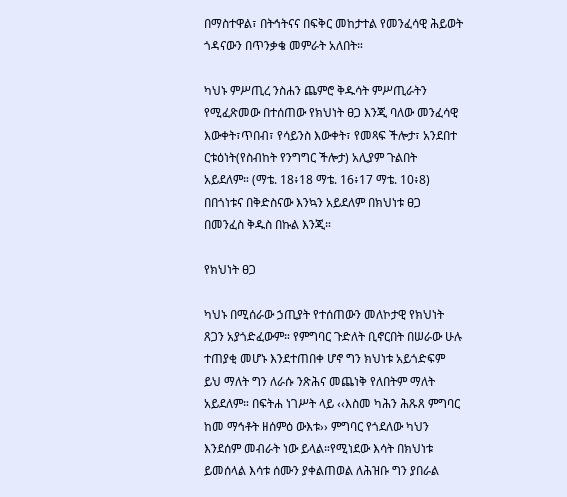በማስተዋል፣ በትኅትናና በፍቅር መከታተል የመንፈሳዊ ሕይወት ጎዳናውን በጥንቃቄ መምራት አለበት።

ካህኑ ምሥጢረ ንስሐን ጨምሮ ቅዱሳት ምሥጢራትን የሚፈጽመው በተሰጠው የክህነት ፀጋ እንጂ ባለው መንፈሳዊ እውቀት፣ጥበብ፣ የሳይንስ እውቀት፣ የመጻፍ ችሎታ፣ አንደበተ ርቱዕነት(የስብከት የንግግር ችሎታ) አሊያም ጉልበት አይደለም። (ማቴ. 18፥18 ማቴ. 16፥17 ማቴ. 10፥8) በበጎነቱና በቅድስናው እንኳን አይደለም በክህነቱ ፀጋ በመንፈስ ቅዱስ በኩል እንጂ።

የክህነት ፀጋ

ካህኑ በሚሰራው ኃጢያት የተሰጠውን መለኮታዊ የክህነት ጸጋን አያጎድፈውም። የምግባር ጉድለት ቢኖርበት በሠራው ሁሉ ተጠያቂ መሆኑ እንደተጠበቀ ሆኖ ግን ክህነቱ አይጎድፍም ይህ ማለት ግን ለራሱ ንጽሕና መጨነቅ የለበትም ማለት አይደለም። በፍትሐ ነገሥት ላይ ‹‹እስመ ካሕን ሕጹጸ ምግባር ከመ ማኅቶት ዘሰምዕ ውእቱ›› ምግባር የጎደለው ካህን እንደሰም መብራት ነው ይላል።የሚነደው እሳት በክህነቱ ይመሰላል እሳቱ ሰሙን ያቀልጠወል ለሕዝቡ ግን ያበራል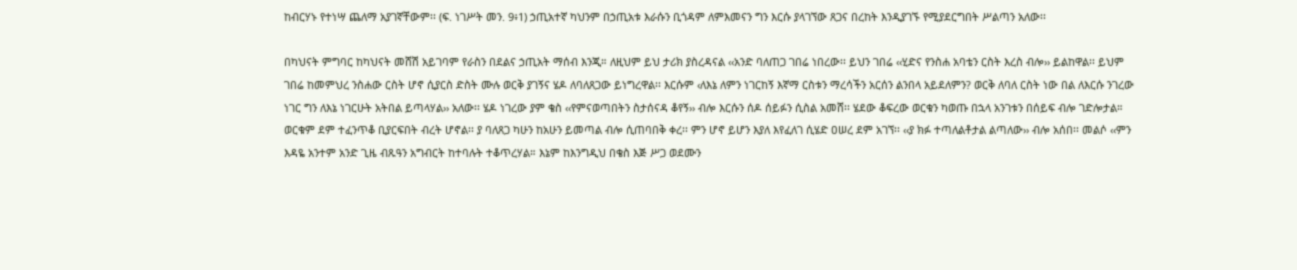ከብርሃኑ የተነሣ ጨለማ አያገኛቸውም፡፡ (ፍ. ነገሥት መን. 9፥1) ኃጢአተኛ ካህንም በኃጢአቱ እራሱን ቢጎዳም ለምእመናን ግን እርሱ ያላገኘው ጸጋና በረከት እንዲያገኙ የሚያደርግበት ሥልጣን አለው፡፡

በካህናት ምግባር ከካህናት መሸሽ አይገባም የራስን በደልና ኃጢአት ማሰብ እንጂ። ለዚህም ይህ ታሪክ ያስረዳናል ‹‹አንድ ባለጠጋ ገበሬ ነበረው፡፡ ይህን ገበሬ ‹‹ሂድና የንስሐ አባቴን ርስት እረስ ብሎ›› ይልከዋል፡፡ ይህም ገበሬ ከመምህረ ንስሐው ርስት ሆኖ ሲያርስ ድስት ሙሉ ወርቅ ያገኝና ሄዶ ለባለጸጋው ይነግረዋል፡፡ እርሱም ‹ለእኔ ለምን ነገርከኝ እኛማ ርስቱን ማረሳችን አርሰን ልንበላ አይደለምን? ወርቅ ለባለ ርስት ነው በል ለእርሱ ንገረው ነገር ግን ለእኔ ነገርሁት አትበል ይጣላሃል›› አለው፡፡ ሄዶ ነገረው ያም ቄስ ‹‹የምናወጣበትን ስታሰናዳ ቆየኝ›› ብሎ እርሱን ሰዶ ሰይፉን ሲስል አመሸ፡፡ ሄደው ቆፍረው ወርቁን ካወጡ በኋላ አንገቱን በሰይፍ ብሎ ገድሎታል። ወርቁም ደም ተፈንጥቆ ቢያርፍበት ብረት ሆኖል፡፡ ያ ባለጸጋ ካሁን ከአሁን ይመጣል ብሎ ሲጠባበቅ ቀረ፡፡ ምን ሆኖ ይሆን እያለ እየፈለገ ሲሄድ ዐሠረ ደም አገኘ፡፡ ‹‹ያ ክፉ ተጣለልቶታል ልጣለው›› ብሎ አሰበ፡፡ መልሶ ‹‹ምን እዳዬ አንተም አንድ ጊዜ ብጹዓን አግብርት ከተባሉት ተቆጥረሃል። እኔም ከእንግዲህ በቄስ እጅ ሥጋ ወደሙን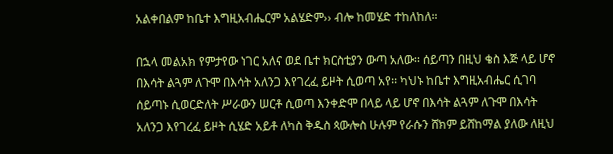አልቀበልም ከቤተ እግዚአብሔርም አልሄድም›› ብሎ ከመሄድ ተከለከለ።

በኋላ መልአክ የምታየው ነገር አለና ወደ ቤተ ክርስቲያን ውጣ አለው፡፡ ሰይጣን በዚህ ቄስ እጅ ላይ ሆኖ በእሳት ልጓም ለጉሞ በእሳት አለንጋ እየገረፈ ይዞት ሲወጣ አየ፡፡ ካህኑ ከቤተ እግዚአብሔር ሲገባ ሰይጣኑ ሲወርድለት ሥራውን ሠርቶ ሲወጣ እንቀድሞ በላይ ላይ ሆኖ በእሳት ልጓም ለጉሞ በእሳት አለንጋ እየገረፈ ይዞት ሲሄድ አይቶ ለካስ ቅዱስ ጳውሎስ ሁሉም የራሱን ሸክም ይሸከማል ያለው ለዚህ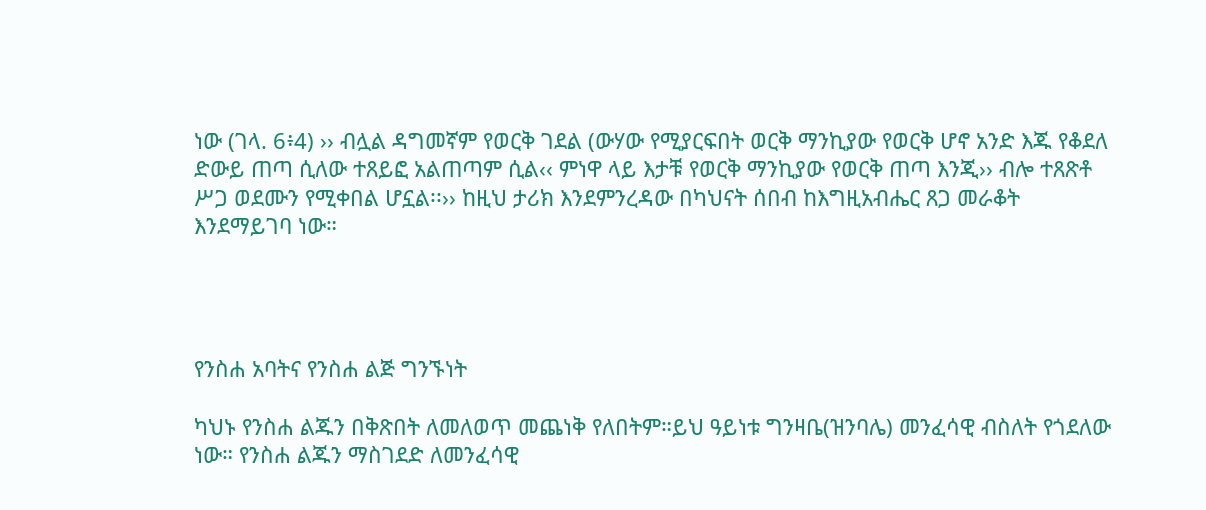ነው (ገላ. 6፥4) ›› ብሏል ዳግመኛም የወርቅ ገደል (ውሃው የሚያርፍበት ወርቅ ማንኪያው የወርቅ ሆኖ አንድ እጁ የቆደለ ድውይ ጠጣ ሲለው ተጸይፎ አልጠጣም ሲል‹‹ ምነዋ ላይ እታቹ የወርቅ ማንኪያው የወርቅ ጠጣ እንጂ›› ብሎ ተጸጽቶ ሥጋ ወደሙን የሚቀበል ሆኗል፡፡›› ከዚህ ታሪክ እንደምንረዳው በካህናት ሰበብ ከእግዚአብሔር ጸጋ መራቆት እንደማይገባ ነው።




የንስሐ አባትና የንስሐ ልጅ ግንኙነት

ካህኑ የንስሐ ልጁን በቅጽበት ለመለወጥ መጨነቅ የለበትም።ይህ ዓይነቱ ግንዛቤ(ዝንባሌ) መንፈሳዊ ብስለት የጎደለው ነው። የንስሐ ልጁን ማስገደድ ለመንፈሳዊ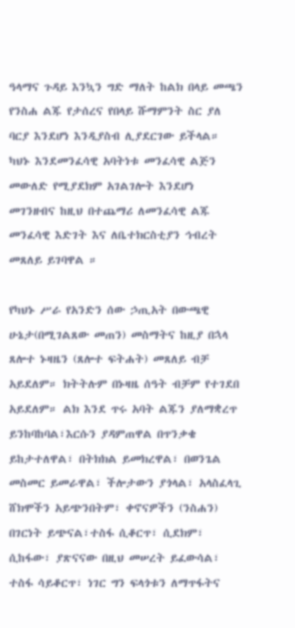ዓላማና ጉዳይ እንኳን ግድ ማለት ከልክ በላይ መጫን የንስሐ ልጁ የታሰረና የበላይ ሹማምንት ስር ያለ ባርያ እንደሆነ እንዲያስብ ሊያደርገው ይችላል። ካህኑ እንደመንፈሳዊ አባትነቱ መንፈሳዊ ልጅን መውለድ የሚያደክም አገልገሎት እንደሆነ መገንዘብና ከዚህ በተጨማሪ ለመንፈሳዊ ልጁ መንፈሳዊ እድገት እና ለቤተክርስቲያን ኅብረት መጸለይ ይገባዋል ።

የካህኑ ሥራ የአንድን ሰው ኃጢአት በውጫዊ ሁኔታ(በሚገልጸው መጠን) መስማትና ከዚያ በኋላ ጸሎተ ኑዛዜን (ጸሎተ ፍትሐት) መጸለይ ብቻ አይደለም። ክትትሉም በኑዛዜ ሰዓት ብቻም የተገደበ አይደለም። ልክ እንደ ጥሩ አባት ልጁን ያለማቋረጥ ይንከባከባል፣እርሱን ያዳምጠዋል በጥንቃቄ ይከታተለዋል፣ በትክክል ይመክረዋል፣ በወንጌል መስመር ይመራዋል፣ ችሎታውን ያጎላል፣ አላስፈላጊ ሸክሞችን አይጭንበትም፣ ቀኖናዎችን (ንስሐን) በገርነት ይጭናል፣ተስፋ ሲቆርጥ፣ ሲደክም፣ ሲከፋው፣ ያጽናናው በዚህ መሠረት ይፈውሳል፣ ተስፋ ሳይቆርጥ፣ ነገር ግን ፍላጎቱን ለማጥፋትና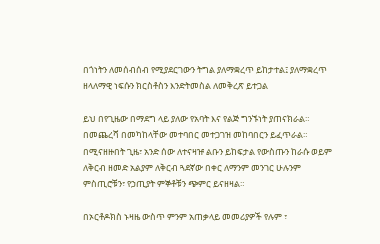በጎነትን ለመሰብሰብ የሚያደርገውን ትግል ያለማቋረጥ ይከታተል፤ ያለማቋረጥ ዘላለማዊ ነፍሱን ክርስቶስን እንድትመስል ለመቅረጽ ይተጋል

ይህ በየጊዜው በማደግ ላይ ያለው የአባት እና የልጅ ግንኙነት ያጠናክራል። በመጨረሻ በመካከላቸው መተባበር መተጋገዝ መከባበርን ይፈጥራል። በሚናዘዙበት ጊዜ፣ አንድ ሰው ለተናዛዡ ልቡን ይከፍታል የውስጡን ከራሱ ወይም ለቅርብ ዘመድ አልያም ለቅርብ ጓደኛው በቀር ለማንም መንገር ሁሉንም ምስጢሮቹን፣ የኃጢያት ምኞቶቹን ጭምር ይናዘዛል።

በኦርቶዶክስ ኑዛዜ ውስጥ ምንም አጠቃላይ መመሪያዎች የሉም ፣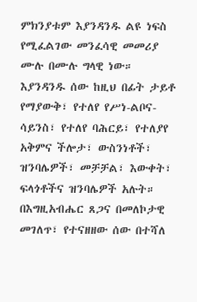ምክንያቱም እያንዳንዱ ልዩ ነፍስ የሚፈልገው መንፈሳዊ መመሪያ ሙሉ በሙሉ ግላዊ ነው። እያንዳንዱ ሰው ከዚህ በፊት ታይቶ የማያውቅ፣ የተለየ የሥነ-ልቦና-ሳይንስ፣ የተለየ ባሕርይ፣ የተለያየ አቅምና ችሎታ፣ ውስንነቶች፣ ዝንባሌዎች፣ መቻቻል፣ እውቀት፣ ፍላጎቶችና ዝንባሌዎች አሉት። በእግዚአብሔር ጸጋና በመለኮታዊ መገለጥ፣ የተናዘዘው ሰው በተሻለ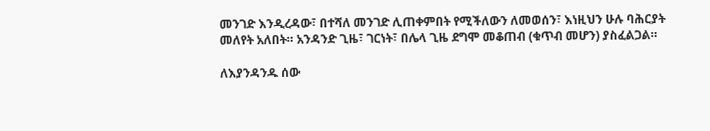መንገድ እንዲረዳው፣ በተሻለ መንገድ ሊጠቀምበት የሚችለውን ለመወሰን፣ እነዚህን ሁሉ ባሕርያት መለየት አለበት። አንዳንድ ጊዜ፣ ገርነት፣ በሌላ ጊዜ ደግሞ መቆጠብ (ቁጥብ መሆን) ያስፈልጋል።

ለእያንዳንዱ ሰው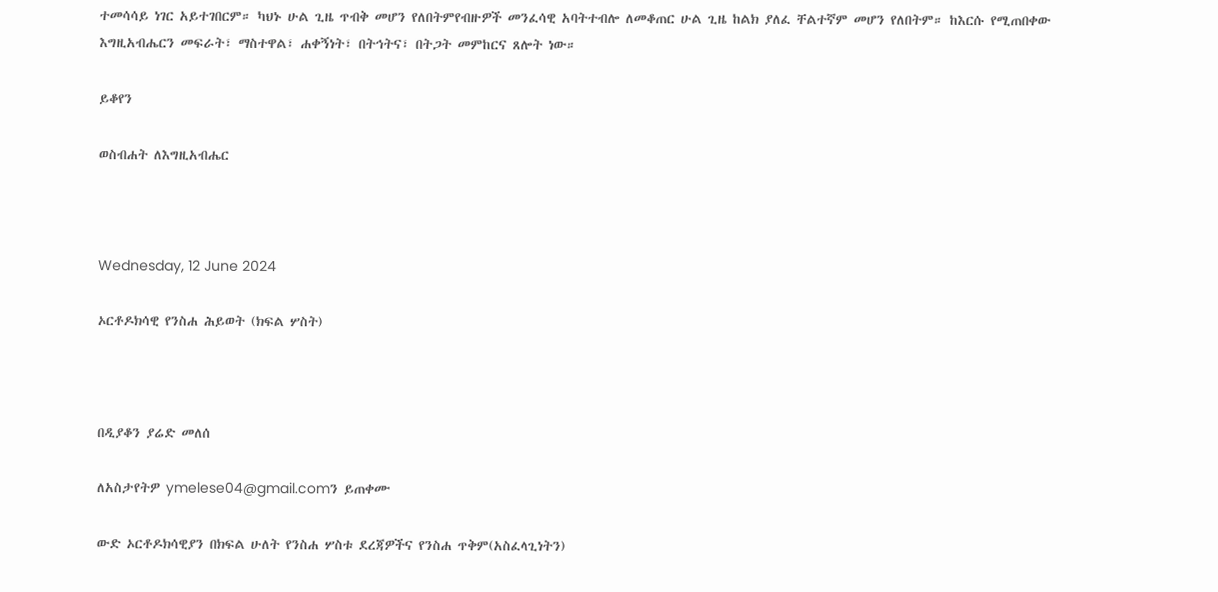ተመሳሳይ ነገር አይተገበርም። ካህኑ ሁል ጊዜ ጥብቅ መሆን የለበትምየብዙዎች መንፈሳዊ አባትተብሎ ለመቆጠር ሁል ጊዜ ከልክ ያለፈ ቸልተኛም መሆን የለበትም። ከእርሱ የሚጠበቀው እግዚአብሔርን መፍራት፣ ማስተዋል፣ ሐቀኝነት፣ በትኅትና፣ በትጋት መምከርና ጸሎት ነው።

ይቆየን

ወስብሐት ለእግዚአብሔር



Wednesday, 12 June 2024

ኦርቶዶክሳዊ የንስሐ ሕይወት (ክፍል ሦስት)



በዲያቆን ያሬድ መለሰ

ለአስታየትዎ ymelese04@gmail.comን ይጠቀሙ

ውድ ኦርቶዶክሳዊያን በክፍል ሁለት የንስሐ ሦስቱ ደረጃዎችና የንስሐ ጥቅም(አስፈላጊነትን)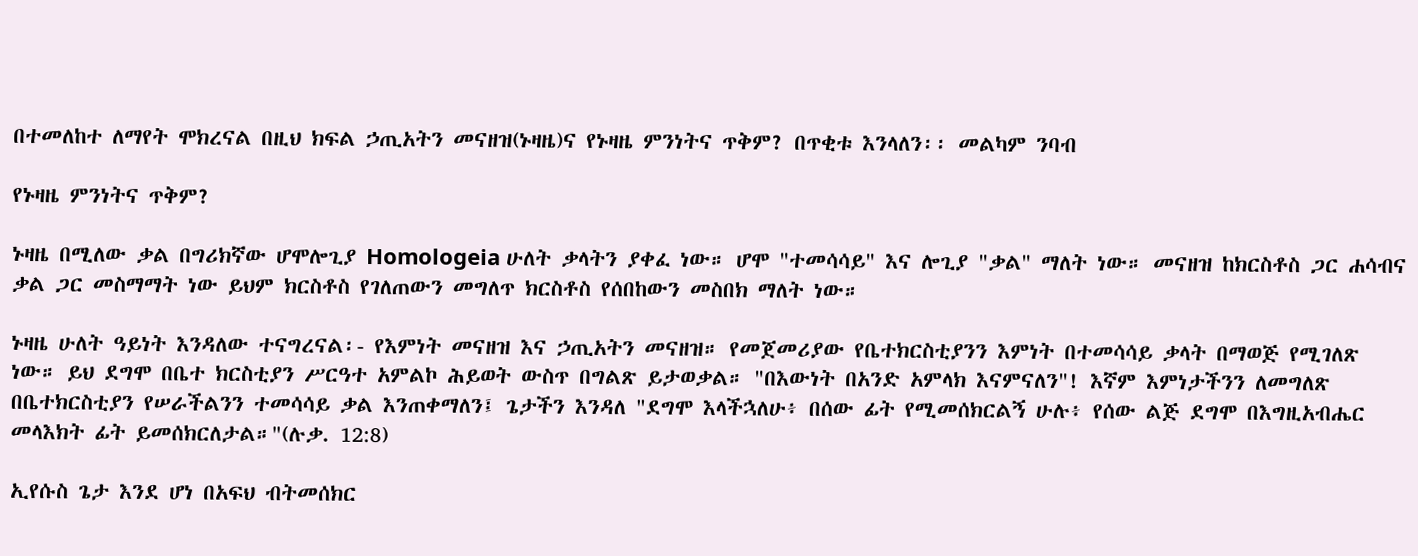በተመለከተ ለማየት ሞክረናል በዚህ ክፍል ኃጢአትን መናዘዝ(ኑዛዜ)ና የኑዛዜ ምንነትና ጥቅም? በጥቂቱ እንላለን፡፡ መልካም ንባብ

የኑዛዜ ምንነትና ጥቅም?

ኑዛዜ በሚለው ቃል በግሪክኛው ሆሞሎጊያ Homologeia ሁለት ቃላትን ያቀፈ ነው። ሆሞ "ተመሳሳይ" እና ሎጊያ "ቃል" ማለት ነው። መናዘዝ ከክርስቶስ ጋር ሐሳብና ቃል ጋር መስማማት ነው ይህም ክርስቶስ የገለጠውን መግለጥ ክርስቶስ የሰበከውን መስበክ ማለት ነው።

ኑዛዜ ሁለት ዓይነት እንዳለው ተናግረናል፡- የእምነት መናዘዝ እና ኃጢአትን መናዘዝ። የመጀመሪያው የቤተክርስቲያንን እምነት በተመሳሳይ ቃላት በማወጅ የሚገለጽ ነው። ይህ ደግሞ በቤተ ክርስቲያን ሥርዓተ አምልኮ ሕይወት ውስጥ በግልጽ ይታወቃል። "በእውነት በአንድ አምላክ እናምናለን"! እኛም እምነታችንን ለመግለጽ በቤተክርስቲያን የሠራችልንን ተመሳሳይ ቃል እንጠቀማለን፤ ጌታችን እንዳለ "ደግሞ እላችኋለሁ፥ በሰው ፊት የሚመሰክርልኝ ሁሉ፥ የሰው ልጅ ደግሞ በእግዚአብሔር መላእክት ፊት ይመሰክርለታል።"(ሉቃ. 12:8)

ኢየሱስ ጌታ እንደ ሆነ በአፍህ ብትመሰክር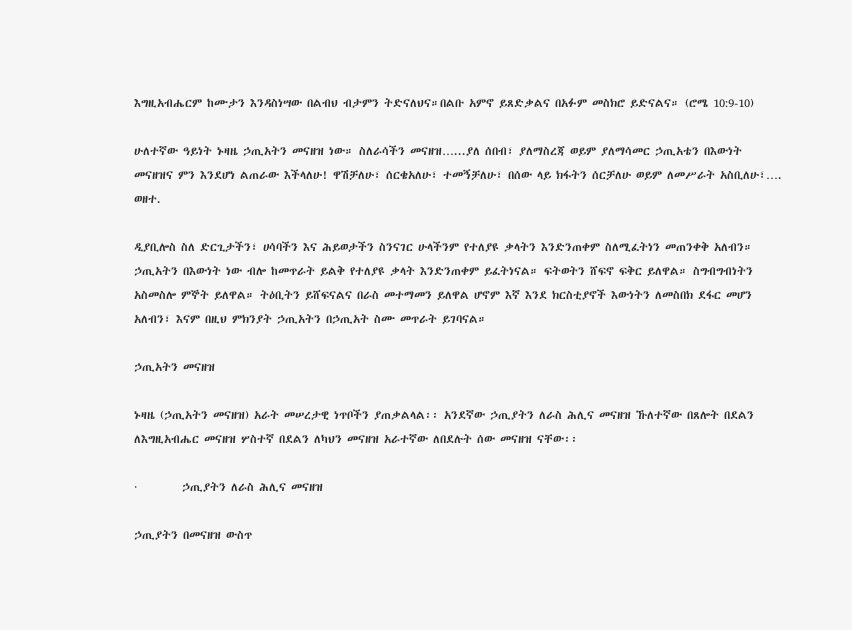እግዚአብሔርም ከሙታን እንዳስነሣው በልብህ ብታምን ትድናለህና።በልቡ አምኖ ይጸድቃልና በአፉም መስክሮ ይድናልና። (ሮሜ 10:9-10)

ሁለተኛው ዓይነት ኑዛዜ ኃጢአትን መናዘዝ ነው። ስለራሳችን መናዘዝ…...ያለ ሰበብ፣ ያለማስረጃ ወይም ያለማሳመር ኃጢአቴን በእውነት መናዘዝና ምን እንደሆነ ልጠራው እችላለሁ! ዋሽቻለሁ፣ ሰርቄአለሁ፣ ተመኝቻለሁ፣ በሰው ላይ ክፋትን ሰርቻለሁ ወይም ለመሥራት አስቢለሁ፣…. ወዘተ.

ዲያቢሎስ ስለ ድርጊታችን፣ ሀሳባችን እና ሕይወታችን ስንናገር ሁላችንም የተለያዩ ቃላትን እንድንጠቀም ስለሚፈትነን መጠንቀቅ አለብን። ኃጢአትን በእውነት ነው ብሎ ከመጥራት ይልቅ የተለያዩ ቃላት እንድንጠቀም ይፈትነናል። ፍትወትን ሸፍኖ ፍቅር ይለዋል። ስግብግብነትን አስመስሎ ምኞት ይለዋል። ትዕቢትን ይሸፍናልና በራስ መተማመን ይለዋል ሆኖም እኛ እንደ ክርስቲያኖች እውነትን ለመስበክ ደፋር መሆን አለብን፣ እናም በዚህ ምክንያት ኃጢአትን በኃጢአት ስሙ መጥራት ይገባናል።

ኃጢአትን መናዘዝ

ኑዛዜ (ኃጢአትን መናዘዝ) አራት መሠረታዊ ነጥቦችን ያጠቃልላል፡፡ አንደኛው ኃጢያትን ለራስ ሕሊና መናዘዝ ኹለተኛው በጸሎት በደልን ለእግዚአብሔር መናዘዝ ሦስተኛ በደልን ለካህን መናዘዝ አራተኛው ለበደሉት ሰው መናዘዝ ናቸው፡፡

·         ኃጢያትን ለራስ ሕሊና መናዘዝ

ኃጢያትን በመናዘዝ ውስጥ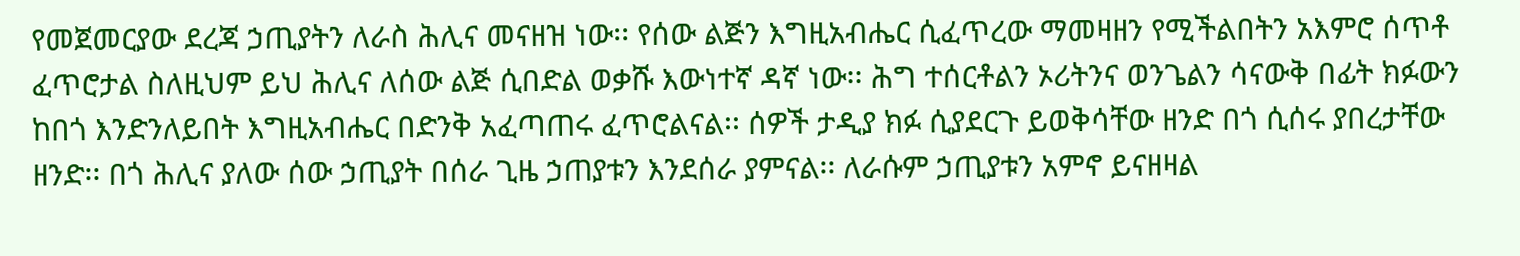የመጀመርያው ደረጃ ኃጢያትን ለራስ ሕሊና መናዘዝ ነው፡፡ የሰው ልጅን እግዚአብሔር ሲፈጥረው ማመዛዘን የሚችልበትን አእምሮ ሰጥቶ ፈጥሮታል ስለዚህም ይህ ሕሊና ለሰው ልጅ ሲበድል ወቃሹ እውነተኛ ዳኛ ነው፡፡ ሕግ ተሰርቶልን ኦሪትንና ወንጌልን ሳናውቅ በፊት ክፉውን ከበጎ እንድንለይበት እግዚአብሔር በድንቅ አፈጣጠሩ ፈጥሮልናል፡፡ ሰዎች ታዲያ ክፉ ሲያደርጉ ይወቅሳቸው ዘንድ በጎ ሲሰሩ ያበረታቸው ዘንድ፡፡ በጎ ሕሊና ያለው ሰው ኃጢያት በሰራ ጊዜ ኃጠያቱን እንደሰራ ያምናል፡፡ ለራሱም ኃጢያቱን አምኖ ይናዘዛል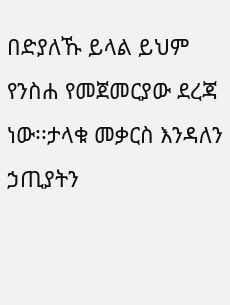በድያለኹ ይላል ይህም የንስሐ የመጀመርያው ደረጃ ነው፡፡ታላቁ መቃርስ እንዳለን ኃጢያትን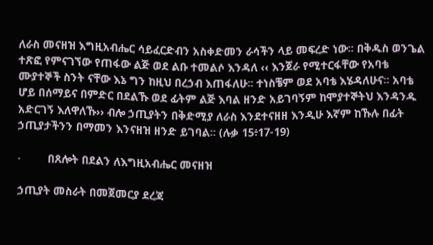ለራስ መናዘዝ እግዚአብሔር ሳይፈርድብን አስቀድመን ራሳችን ላይ መፍረድ ነው፡፡ በቅዱስ ወንጌል ተጽፎ የምናገኘው የጠፋው ልጅ ወደ ልቡ ተመልሶ እንዳለ ‹‹ እንጀራ የሚተርፋቸው የአባቴ ሙያተኞች ስንት ናቸው እኔ ግን ከዚህ በረኃብ እጠፋለሁ፡፡ ተነስቼም ወደ አባቴ እሄዳለሁና፡፡ አባቴ ሆይ በሰማይና በምድር በደልኹ ወደ ፊትም ልጅ እባል ዘንድ አይገባኝም ከሞያተኞትህ እንዳንዱ አድርገኝ እለዋለኹ›› ብሎ ኃጢያትን በቅድሚያ ለራስ እንደተናዘዘ እንዲሁ እኛም ከኹሉ በፊት ኃጢያታችንን በማመን እንናዘዝ ዘንድ ይገባል፡፡ (ሉቃ 15፥17-19)

·         በጸሎት በደልን ለእግዚአብሔር መናዘዝ

ኃጢያት መስራት በመጀመርያ ደረጃ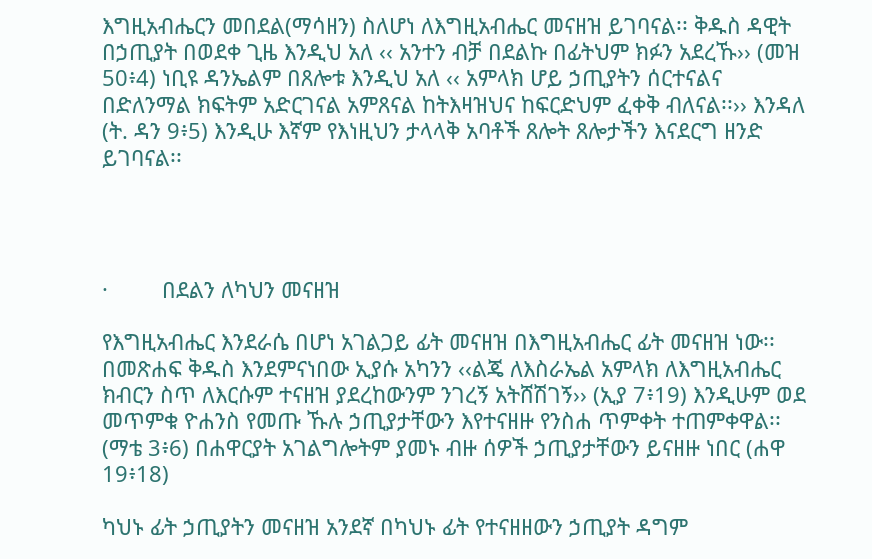እግዚአብሔርን መበደል(ማሳዘን) ስለሆነ ለእግዚአብሔር መናዘዝ ይገባናል፡፡ ቅዱስ ዳዊት በኃጢያት በወደቀ ጊዜ እንዲህ አለ ‹‹ አንተን ብቻ በደልኩ በፊትህም ክፉን አደረኹ›› (መዝ 50፥4) ነቢዩ ዳንኤልም በጸሎቱ እንዲህ አለ ‹‹ አምላክ ሆይ ኃጢያትን ሰርተናልና በድለንማል ክፍትም አድርገናል አምጸናል ከትእዛዝህና ከፍርድህም ፈቀቅ ብለናል፡፡›› እንዳለ (ት. ዳን 9፥5) እንዲሁ እኛም የእነዚህን ታላላቅ አባቶች ጸሎት ጸሎታችን እናደርግ ዘንድ ይገባናል፡፡




·         በደልን ለካህን መናዘዝ

የእግዚአብሔር እንደራሴ በሆነ አገልጋይ ፊት መናዘዝ በእግዚአብሔር ፊት መናዘዝ ነው፡፡ በመጽሐፍ ቅዱስ እንደምናነበው ኢያሱ አካንን ‹‹ልጄ ለእስራኤል አምላክ ለእግዚአብሔር ክብርን ስጥ ለእርሱም ተናዘዝ ያደረከውንም ንገረኝ አትሸሽገኝ›› (ኢያ 7፥19) እንዲሁም ወደ መጥምቁ ዮሐንስ የመጡ ኹሉ ኃጢያታቸውን እየተናዘዙ የንስሐ ጥምቀት ተጠምቀዋል፡፡ (ማቴ 3፥6) በሐዋርያት አገልግሎትም ያመኑ ብዙ ሰዎች ኃጢያታቸውን ይናዘዙ ነበር (ሐዋ 19፥18)

ካህኑ ፊት ኃጢያትን መናዘዝ አንደኛ በካህኑ ፊት የተናዘዘውን ኃጢያት ዳግም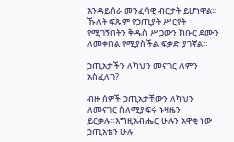እንዳይሰራ መንፈሳዊ ብርታት ይሆነዋል፡፡ ኹለት ፍጹም የኃጢያት ሥርየት የሚገኝበትን ቅዱስ ሥጋውን ክቡር ደሙን ለመቀበል የሚያስችል ፍቃድ ያገኛል፡፡

ኃጢአታችን ለካህን መናገር ለምን አስፈለገ?

ብዙ ሰዎች ኃጢአታቸውን ለካህን ለመናገር ስለሚያፍሩ ኑዛዜን ይርቃሉ።እግዚአብሔር ሁሉን አዋቂ ነው ኃጢአቴን ሁሉ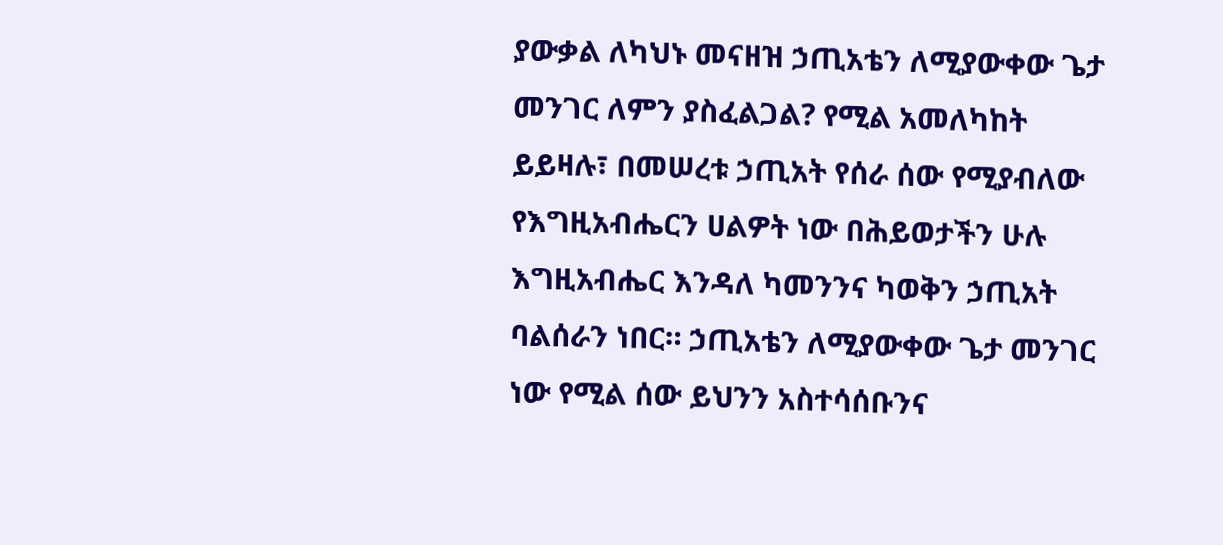ያውቃል ለካህኑ መናዘዝ ኃጢአቴን ለሚያውቀው ጌታ መንገር ለምን ያስፈልጋል? የሚል አመለካከት ይይዛሉ፣ በመሠረቱ ኃጢአት የሰራ ሰው የሚያብለው የእግዚአብሔርን ሀልዎት ነው በሕይወታችን ሁሉ እግዚአብሔር እንዳለ ካመንንና ካወቅን ኃጢአት ባልሰራን ነበር። ኃጢአቴን ለሚያውቀው ጌታ መንገር ነው የሚል ሰው ይህንን አስተሳሰቡንና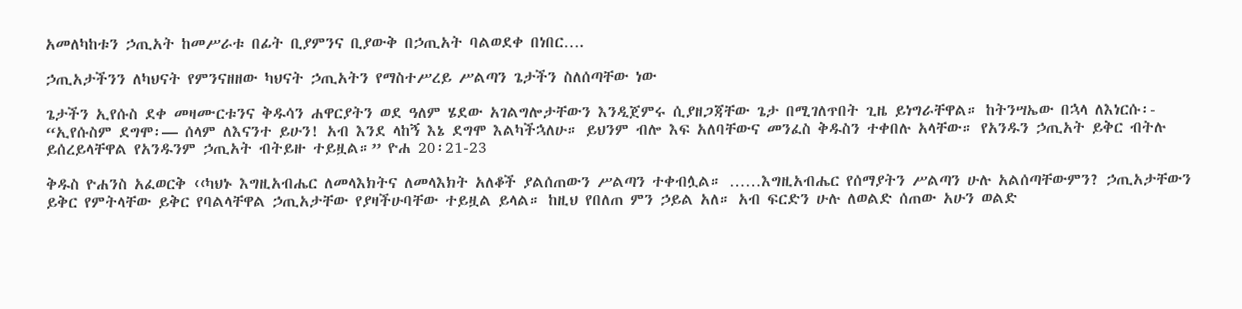አመለካከቱን ኃጢአት ከመሥራቱ በፊት ቢያምንና ቢያውቅ በኃጢአት ባልወደቀ በነበር….

ኃጢአታችንን ለካህናት የምንናዘዘው ካህናት ኃጢአትን የማስተሥረይ ሥልጣን ጌታችን ስለሰጣቸው ነው

ጌታችን ኢየሱስ ደቀ መዛሙርቱንና ቅዱሳን ሐዋርያትን ወደ ዓለም ሄደው አገልግሎታቸውን እንዲጀምሩ ሲያዘጋጃቸው ጌታ በሚገለጥበት ጊዜ ይነግራቸዋል። ከትንሣኤው በኋላ ለእነርሱ፡- “ኢየሱስም ደግሞ፡— ሰላም ለእናንተ ይሁን! አብ እንደ ላከኝ እኔ ደግሞ እልካችኋለሁ። ይህንም ብሎ እፍ አለባቸውና መንፈስ ቅዱስን ተቀበሉ አላቸው። የአንዱን ኃጢአት ይቅር ብትሉ ይሰረይላቸዋል የአንዱንም ኃጢአት ብትይዙ ተይዟል።” ዮሐ 20፡21-23

ቅዱስ ዮሐንስ አፈወርቅ ‹‹ካህኑ እግዚአብሔር ለመላእክትና ለመላእክት አለቆች ያልሰጠውን ሥልጣን ተቀብሏል። ……እግዚአብሔር የሰማያትን ሥልጣን ሁሉ አልሰጣቸውምን? ኃጢአታቸውን ይቅር የምትላቸው ይቅር የባልላቸዋል ኃጢአታቸው የያዛችሁባቸው ተይዟል ይላል። ከዚህ የበለጠ ምን ኃይል አለ። አብ ፍርድን ሁሉ ለወልድ ሰጠው አሁን ወልድ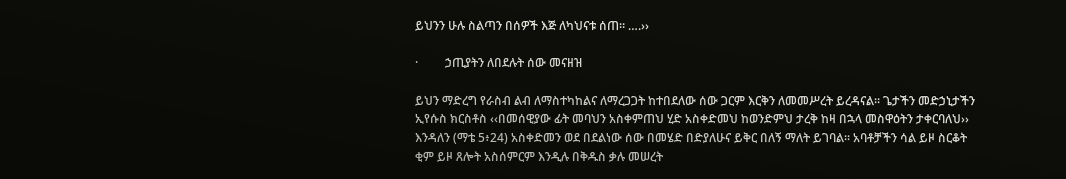ይህንን ሁሉ ስልጣን በሰዎች እጅ ለካህናቱ ሰጠ። ….››

·         ኃጢያትን ለበደሉት ሰው መናዘዝ

ይህን ማድረግ የራስብ ልብ ለማስተካከልና ለማረጋጋት ከተበደለው ሰው ጋርም እርቅን ለመመሥረት ይረዳናል፡፡ ጌታችን መድኃኒታችን ኢየሱስ ክርስቶስ ‹‹በመሰዊያው ፊት መባህን አስቀምጠህ ሂድ አስቀድመህ ከወንድምህ ታረቅ ከዛ በኋላ መስዋዕትን ታቀርባለህ›› እንዳለን (ማቴ 5፥24) አስቀድመን ወደ በደልነው ሰው በመሄድ በድያለሁና ይቅር በለኝ ማለት ይገባል፡፡ አባቶቻችን ሳል ይዞ ስርቆት ቂም ይዞ ጸሎት አስሰምርም እንዲሉ በቅዱስ ቃሉ መሠረት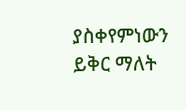ያስቀየምነውን ይቅር ማለት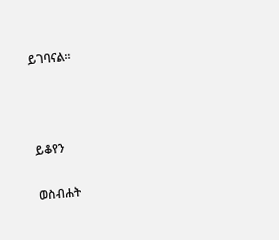ይገባናል፡፡



ይቆየን

ወስብሐት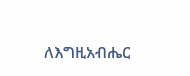ለእግዚአብሔር